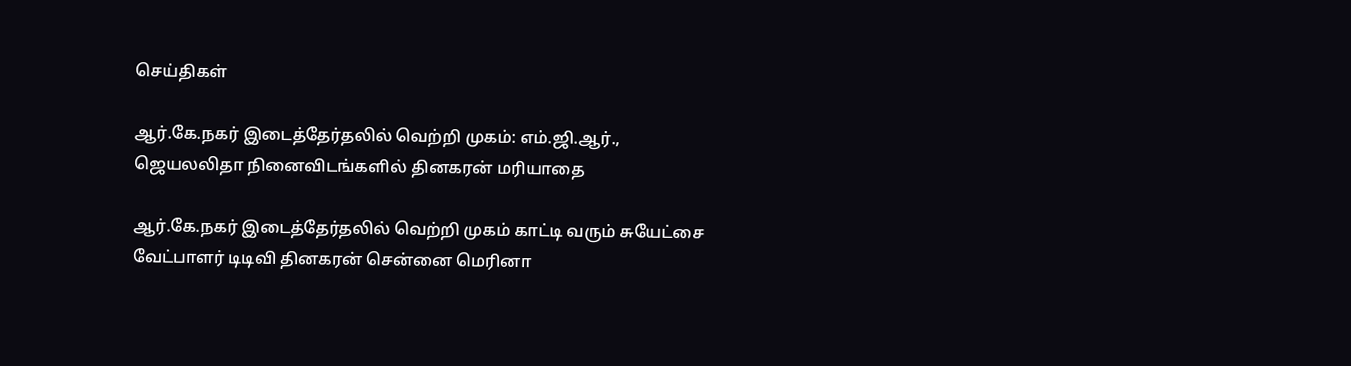செய்திகள்

ஆர்.கே.நகர் இடைத்தேர்தலில் வெற்றி முகம்: எம்.ஜி.ஆர்., ஜெயலலிதா நினைவிடங்களில் தினகரன் மரியாதை

ஆர்.கே.நகர் இடைத்தேர்தலில் வெற்றி முகம் காட்டி வரும் சுயேட்சை வேட்பாளர் டிடிவி தினகரன் சென்னை மெரினா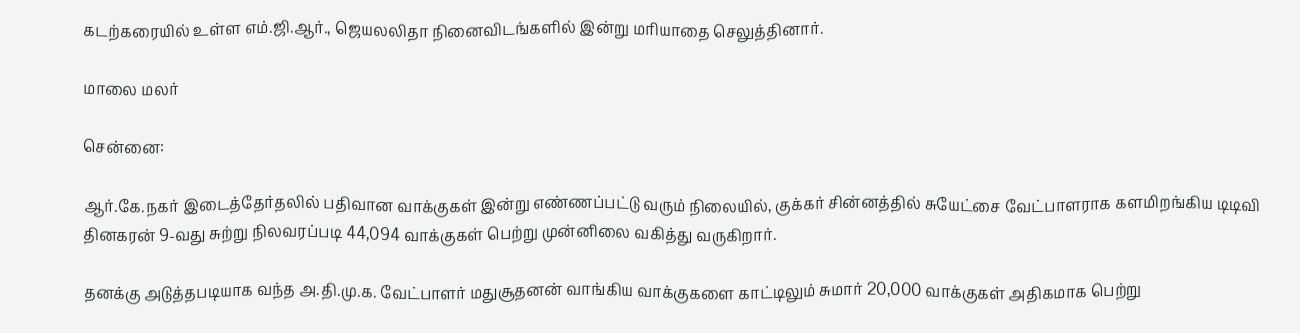கடற்கரையில் உள்ள எம்.ஜி.ஆர்., ஜெயலலிதா நினைவிடங்களில் இன்று மரியாதை செலுத்தினார்.

மாலை மலர்

சென்னை:

ஆர்.கே.நகர் இடைத்தேர்தலில் பதிவான வாக்குகள் இன்று எண்ணப்பட்டு வரும் நிலையில், குக்கர் சின்னத்தில் சுயேட்சை வேட்பாளராக களமிறங்கிய டிடிவி தினகரன் 9-வது சுற்று நிலவரப்படி 44,094 வாக்குகள் பெற்று முன்னிலை வகித்து வருகிறார்.

தனக்கு அடுத்தபடியாக வந்த அ.தி.மு.க. வேட்பாளர் மதுசூதனன் வாங்கிய வாக்குகளை காட்டிலும் சுமார் 20,000 வாக்குகள் அதிகமாக பெற்று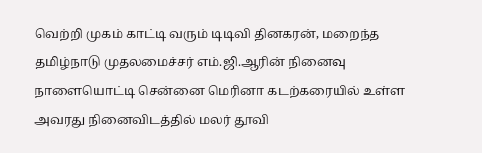வெற்றி முகம் காட்டி வரும் டிடிவி தினகரன், மறைந்த தமிழ்நாடு முதலமைச்சர் எம்.ஜி.ஆரின் நினைவு நாளையொட்டி சென்னை மெரினா கடற்கரையில் உள்ள அவரது நினைவிடத்தில் மலர் தூவி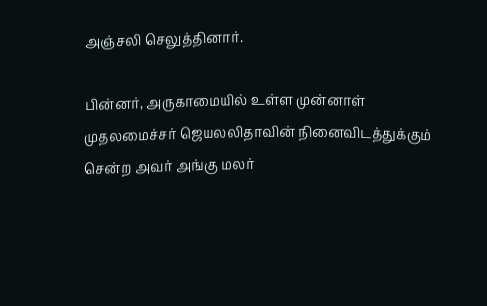அஞ்சலி செலுத்தினார்.

பின்னர், அருகாமையில் உள்ள முன்னாள் முதலமைச்சர் ஜெயலலிதாவின் நினைவிடத்துக்கும் சென்ற அவர் அங்கு மலர்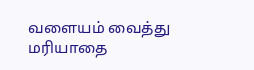வளையம் வைத்து மரியாதை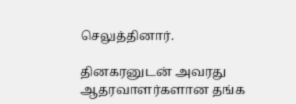செலுத்தினார்.

தினகரனுடன் அவரது ஆதரவாளர்களான தங்க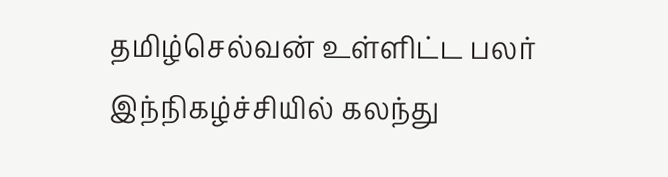தமிழ்செல்வன் உள்ளிட்ட பலர் இந்நிகழ்ச்சியில் கலந்து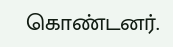கொண்டனர்.